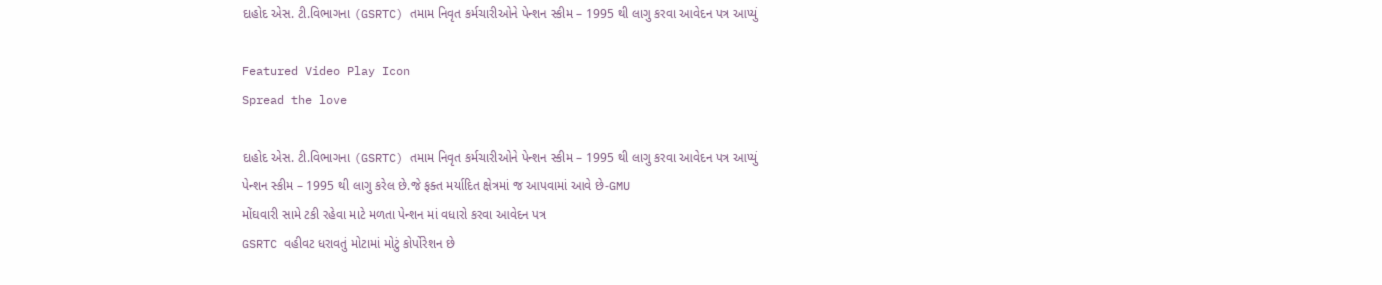દાહોદ એસ. ટી.વિભાગના (GSRTC) તમામ નિવૃત કર્મચારીઓને પેન્શન સ્કીમ – 1995 થી લાગુ કરવા આવેદન પત્ર આપ્યું

Featured Video Play Icon
Spread the love

દાહોદ એસ. ટી.વિભાગના (GSRTC) તમામ નિવૃત કર્મચારીઓને પેન્શન સ્કીમ – 1995 થી લાગુ કરવા આવેદન પત્ર આપ્યું
પેન્શન સ્કીમ – 1995 થી લાગુ કરેલ છે.જે ફક્ત મર્યાદિત ક્ષેત્રમાં જ આપવામાં આવે છે-GMU
મોંઘવારી સામે ટકી રહેવા માટે મળતા પેન્શન માં વધારો કરવા આવેદન પત્ર
GSRTC વહીવટ ધરાવતું મોટામાં મોટું કોર્પોરેશન છે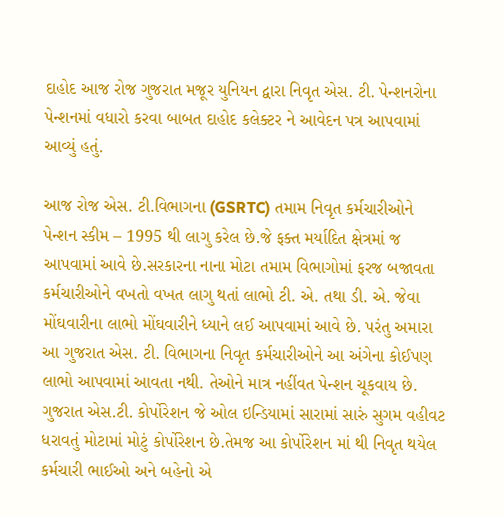દાહોદ આજ રોજ ગુજરાત મજૂર યુનિયન દ્વારા નિવૃત એસ. ટી. પેન્શનરોના પેન્શનમાં વધારો કરવા બાબત દાહોદ કલેક્ટર ને આવેદન પત્ર આપવામાં આવ્યું હતું.

આજ રોજ એસ. ટી.વિભાગના (GSRTC) તમામ નિવૃત કર્મચારીઓને પેન્શન સ્કીમ – 1995 થી લાગુ કરેલ છે.જે ફક્ત મર્યાદિત ક્ષેત્રમાં જ આપવામાં આવે છે.સરકારના નાના મોટા તમામ વિભાગોમાં ફરજ બજાવતા કર્મચારીઓને વખતો વખત લાગુ થતાં લાભો ટી. એ. તથા ડી. એ. જેવા મોંઘવારીના લાભો મોંઘવારીને ધ્યાને લઈ આપવામાં આવે છે. પરંતુ અમારા આ ગુજરાત એસ. ટી. વિભાગના નિવૃત કર્મચારીઓને આ અંગેના કોઈપણ લાભો આપવામાં આવતા નથી. તેઓને માત્ર નહીંવત પેન્શન ચૂકવાય છે. ગુજરાત એસ.ટી. કોર્પોરેશન જે ઓલ ઇન્ડિયામાં સારામાં સારું સુગમ વહીવટ ધરાવતું મોટામાં મોટું કોર્પોરેશન છે.તેમજ આ કોર્પોરેશન માં થી નિવૃત થયેલ કર્મચારી ભાઈઓ અને બહેનો એ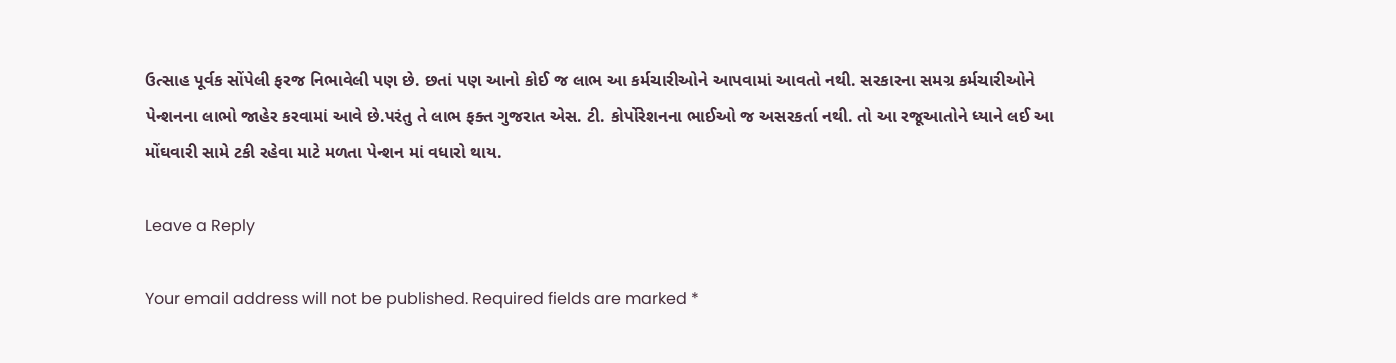ઉત્સાહ પૂર્વક સોંપેલી ફરજ નિભાવેલી પણ છે. છતાં પણ આનો કોઈ જ લાભ આ કર્મચારીઓને આપવામાં આવતો નથી. સરકારના સમગ્ર કર્મચારીઓને પેન્શનના લાભો જાહેર કરવામાં આવે છે.પરંતુ તે લાભ ફક્ત ગુજરાત એસ. ટી. કોર્પોરેશનના ભાઈઓ જ અસરકર્તા નથી. તો આ રજૂઆતોને ધ્યાને લઈ આ મોંઘવારી સામે ટકી રહેવા માટે મળતા પેન્શન માં વધારો થાય.

Leave a Reply

Your email address will not be published. Required fields are marked *